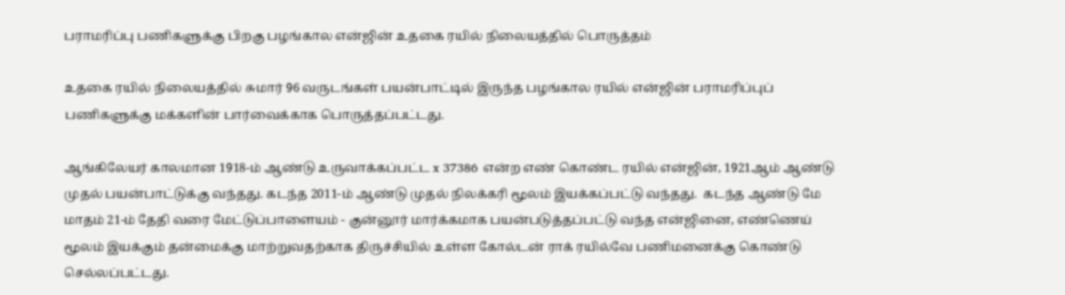பராமரிப்பு பணிகளுக்கு பிறகு பழங்கால என்ஜின் உதகை ரயில் நிலையத்தில் பொருத்தம்

உதகை ரயில் நிலையத்தில் சுமார் 96 வருடங்கள் பயன்பாட்டில் இருந்த பழங்கால ரயில் என்ஜின் பராமரிப்புப் பணிகளுக்கு மக்களின் பார்வைக்காக பொருத்தப்பட்டது.

ஆங்கிலேயர் காலமான 1918-ம் ஆண்டு உருவாக்கப்பட்ட x 37386 என்ற எண் கொண்ட ரயில் என்ஜின், 1921ஆம் ஆண்டு முதல் பயன்பாட்டுக்கு வந்தது. கடந்த 2011-ம் ஆண்டு முதல் நிலக்கரி மூலம் இயக்கப்பட்டு வந்தது.  கடந்த ஆண்டு மே மாதம் 21-ம் தேதி வரை மேட்டுப்பாளையம் - குன்னூர் மார்க்கமாக பயன்படுத்தப்பட்டு வந்த என்ஜினை, எண்ணெய் மூலம் இயக்கும் தன்மைக்கு மாற்றுவதற்காக திருச்சியில் உள்ள கோல்டன் ராக் ரயில்வே பணிமனைக்கு கொண்டு செல்லப்பட்டது.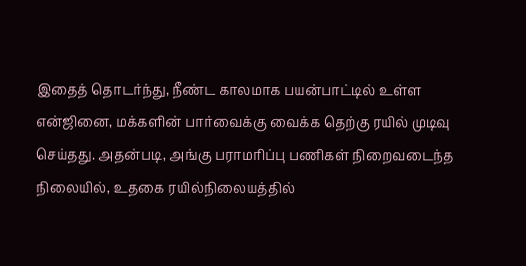இதைத் தொடர்ந்து, நீண்ட காலமாக பயன்பாட்டில் உள்ள என்ஜினை, மக்களின் பார்வைக்கு வைக்க தெற்கு ரயில் முடிவு செய்தது. அதன்படி, அங்கு பராமரிப்பு பணிகள் நிறைவடைந்த நிலையில், உதகை ரயில்நிலையத்தில்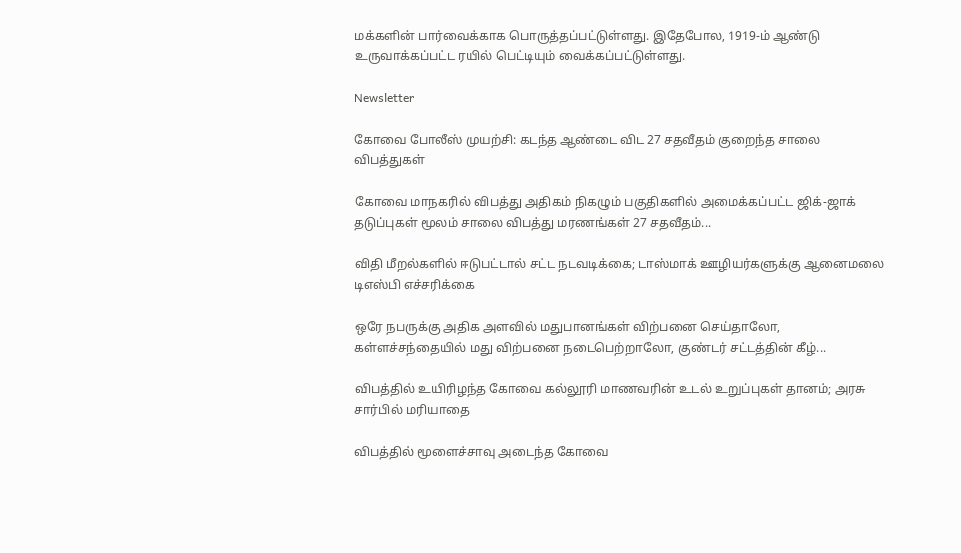மக்களின் பார்வைக்காக பொருத்தப்பட்டுள்ளது. இதேபோல, 1919-ம் ஆண்டு உருவாக்கப்பட்ட ரயில் பெட்டியும் வைக்கப்பட்டுள்ளது.

Newsletter

கோவை போலீஸ் முயற்சி: கடந்த ஆண்டை விட 27 சதவீதம் குறைந்த சாலை விபத்துகள்

கோவை மாநகரில் விபத்து அதிகம் நிகழும் பகுதிகளில் அமைக்கப்பட்ட ஜிக்-ஜாக் தடுப்புகள் மூலம் சாலை விபத்து மரணங்கள் 27 சதவீதம்...

விதி மீறல்களில் ஈடுபட்டால் சட்ட நடவடிக்கை; டாஸ்மாக் ஊழியர்களுக்கு ஆனைமலை டிஎஸ்பி எச்சரிக்கை

ஒரே நபருக்கு அதிக அளவில் மதுபானங்கள் விற்பனை செய்தாலோ, கள்ளச்சந்தையில் மது விற்பனை நடைபெற்றாலோ, குண்டர் சட்டத்தின் கீழ்...

விபத்தில் உயிரிழந்த கோவை கல்லூரி மாணவரின் உடல் உறுப்புகள் தானம்; அரசு சார்பில் மரியாதை

விபத்தில் மூளைச்சாவு அடைந்த கோவை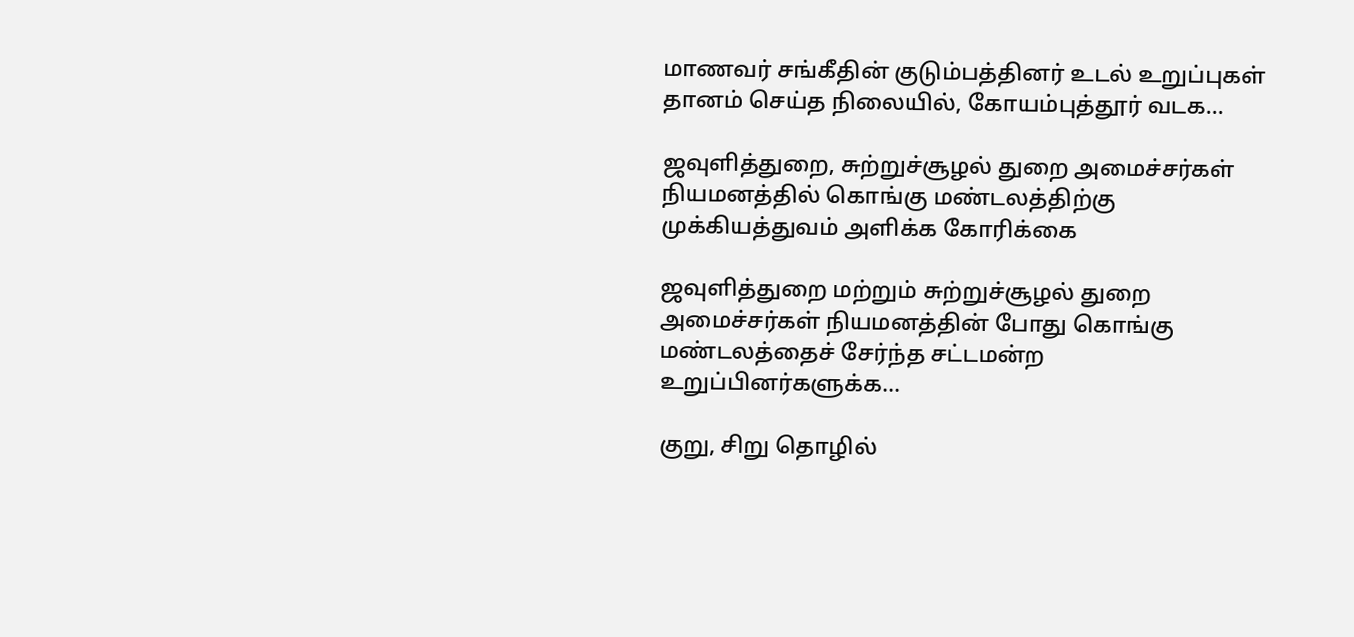மாணவர் சங்கீதின் குடும்பத்தினர் உடல் உறுப்புகள் தானம் செய்த நிலையில், கோயம்புத்தூர் வடக...

ஜவுளித்துறை, சுற்றுச்சூழல் துறை அமைச்சர்கள் நியமனத்தில் கொங்கு மண்டலத்திற்கு முக்கியத்துவம் அளிக்க கோரிக்கை

ஜவுளித்துறை மற்றும் சுற்றுச்சூழல் துறை அமைச்சர்கள் நியமனத்தின் போது கொங்கு மண்டலத்தைச் சேர்ந்த சட்டமன்ற உறுப்பினர்களுக்க...

குறு, சிறு தொழில்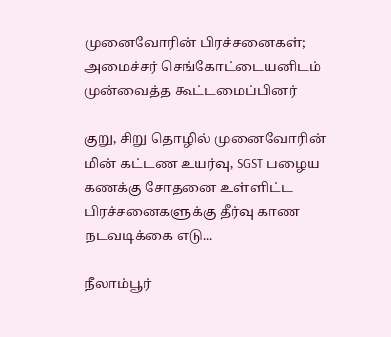முனைவோரின் பிரச்சனைகள்; அமைச்சர் செங்கோட்டையனிடம் முன்வைத்த கூட்டமைப்பினர்

குறு, சிறு தொழில் முனைவோரின் மின் கட்டண உயர்வு, SGST பழைய கணக்கு சோதனை உள்ளிட்ட பிரச்சனைகளுக்கு தீர்வு காண நடவடிக்கை எடு...

நீலாம்பூர்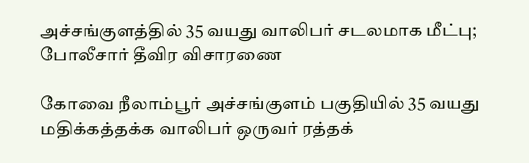அச்சங்குளத்தில் 35 வயது வாலிபர் சடலமாக மீட்பு; போலீசார் தீவிர விசாரணை

கோவை நீலாம்பூர் அச்சங்குளம் பகுதியில் 35 வயது மதிக்கத்தக்க வாலிபர் ஒருவர் ரத்தக்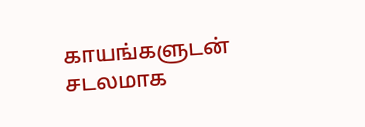காயங்களுடன் சடலமாக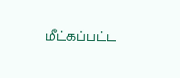மீட்கப்பட்ட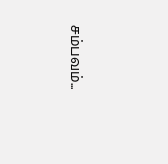சம்பவம்...